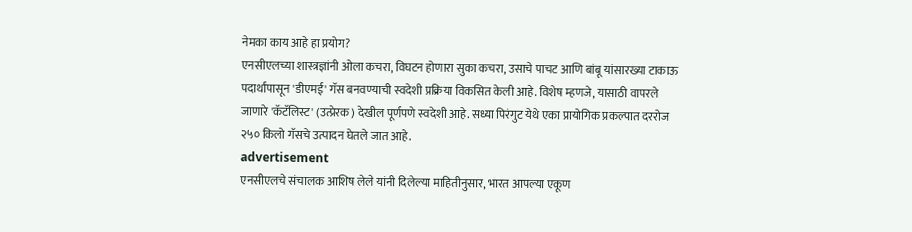नेमका काय आहे हा प्रयोग?
एनसीएलच्या शास्त्रज्ञांनी ओला कचरा, विघटन होणारा सुका कचरा, उसाचे पाचट आणि बांबू यांसारख्या टाकाऊ पदार्थांपासून 'डीएमई' गॅस बनवण्याची स्वदेशी प्रक्रिया विकसित केली आहे. विशेष म्हणजे, यासाठी वापरले जाणारे 'कॅटॅलिस्ट' (उत्प्रेरक) देखील पूर्णपणे स्वदेशी आहे. सध्या पिरंगुट येथे एका प्रायोगिक प्रकल्पात दररोज २५० किलो गॅसचे उत्पादन घेतले जात आहे.
advertisement
एनसीएलचे संचालक आशिष लेले यांनी दिलेल्या माहितीनुसार, भारत आपल्या एकूण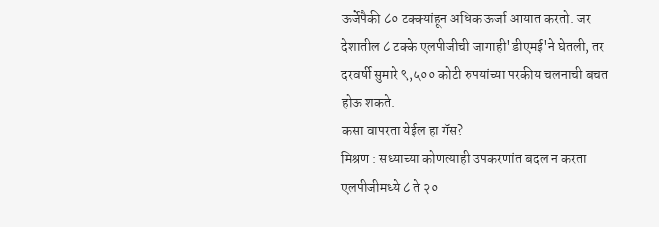ऊर्जेपैकी ८० टक्क्यांहून अधिक ऊर्जा आयात करतो. जर देशातील ८ टक्के एलपीजीची जागाही'डीएमई'ने घेतली, तर दरवर्षी सुमारे ९,५०० कोटी रुपयांच्या परकीय चलनाची बचत होऊ शकते.
कसा वापरता येईल हा गॅस?
मिश्रण : सध्याच्या कोणत्याही उपकरणांत बदल न करता एलपीजीमध्ये ८ ते २०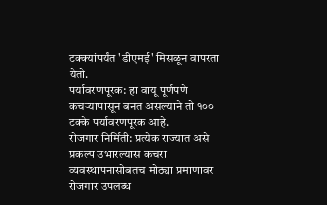टक्क्यांपर्यंत 'डीएमई' मिसळून वापरता येतो.
पर्यावरणपूरक: हा वायू पूर्णपणे कचऱ्यापासून बनत असल्याने तो १०० टक्के पर्यावरणपूरक आहे.
रोजगार निर्मिती: प्रत्येक राज्यात असे प्रकल्प उभारल्यास कचरा व्यवस्थापनासोबतच मोठ्या प्रमाणावर रोजगार उपलब्ध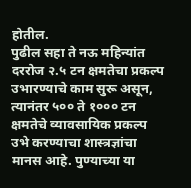होतील.
पुढील सहा ते नऊ महिन्यांत दररोज २.५ टन क्षमतेचा प्रकल्प उभारण्याचे काम सुरू असून, त्यानंतर ५०० ते १००० टन क्षमतेचे व्यावसायिक प्रकल्प उभे करण्याचा शास्त्रज्ञांचा मानस आहे. पुण्याच्या या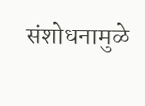संशोधनामुळे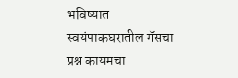भविष्यात स्वयंपाकघरातील गॅसचा प्रश्न कायमचा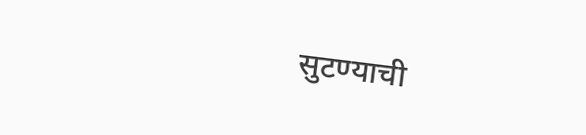सुटण्याची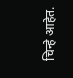चिन्हे आहेत.